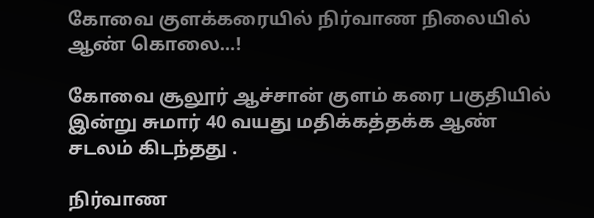கோவை குளக்கரையில் நிர்வாண நிலையில் ஆண் கொலை…!

கோவை சூலூர் ஆச்சான் குளம் கரை பகுதியில் இன்று சுமார் 40 வயது மதிக்கத்தக்க ஆண் சடலம் கிடந்தது .

நிர்வாண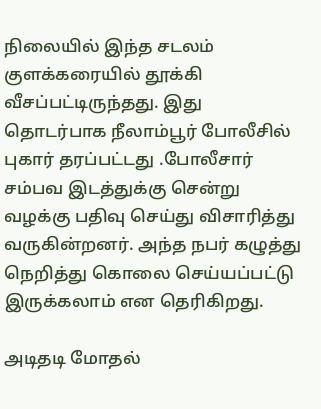நிலையில் இந்த சடலம் குளக்கரையில் தூக்கி வீசப்பட்டிருந்தது. இது தொடர்பாக நீலாம்பூர் போலீசில் புகார் தரப்பட்டது .போலீசார் சம்பவ இடத்துக்கு சென்று வழக்கு பதிவு செய்து விசாரித்து வருகின்றனர். அந்த நபர் கழுத்து நெறித்து கொலை செய்யப்பட்டு இருக்கலாம் என தெரிகிறது.

அடிதடி மோதல்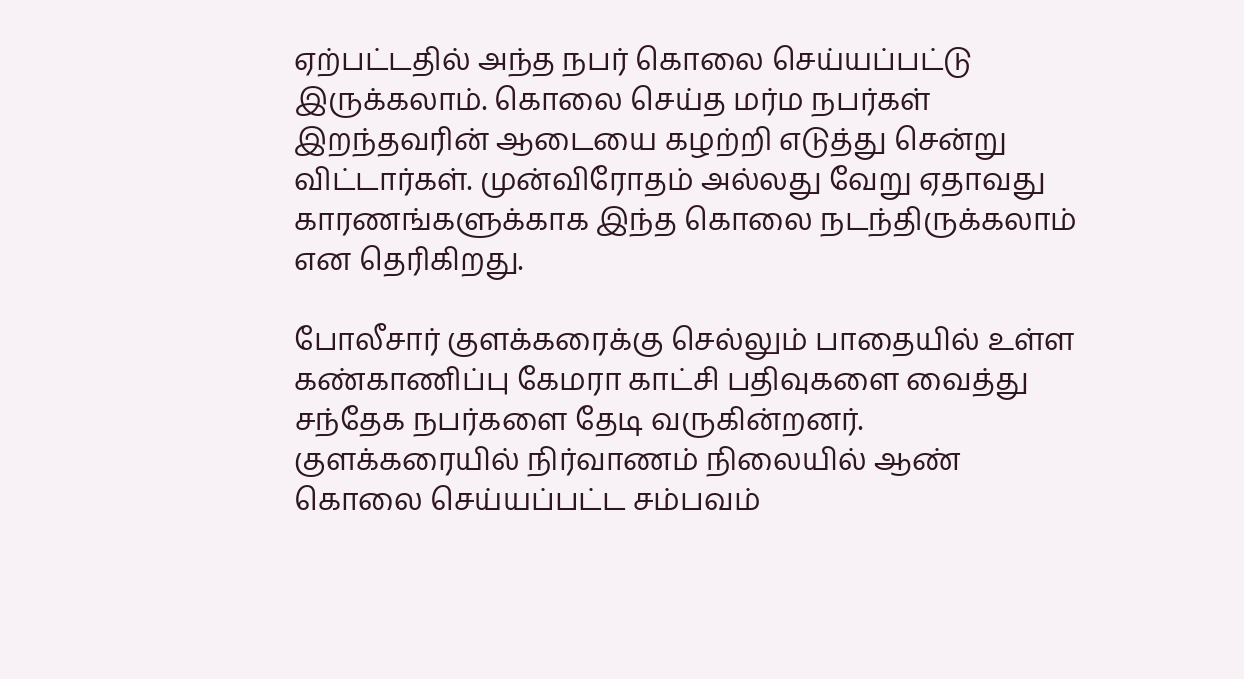ஏற்பட்டதில் அந்த நபர் கொலை செய்யப்பட்டு இருக்கலாம். கொலை செய்த மர்ம நபர்கள் இறந்தவரின் ஆடையை கழற்றி எடுத்து சென்று விட்டார்கள். முன்விரோதம் அல்லது வேறு ஏதாவது காரணங்களுக்காக இந்த கொலை நடந்திருக்கலாம் என தெரிகிறது.

போலீசார் குளக்கரைக்கு செல்லும் பாதையில் உள்ள கண்காணிப்பு கேமரா காட்சி பதிவுகளை வைத்து சந்தேக நபர்களை தேடி வருகின்றனர். குளக்கரையில் நிர்வாணம் நிலையில் ஆண் கொலை செய்யப்பட்ட சம்பவம்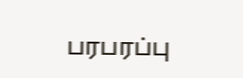பரபரப்பு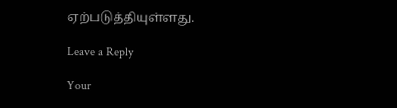ஏற்படுத்தியுள்ளது.

Leave a Reply

Your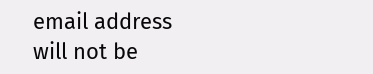email address will not be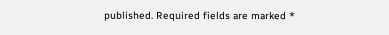published. Required fields are marked *